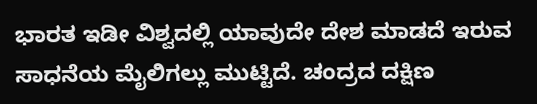ಭಾರತ ಇಡೀ ವಿಶ್ವದಲ್ಲಿ ಯಾವುದೇ ದೇಶ ಮಾಡದೆ ಇರುವ ಸಾಧನೆಯ ಮೈಲಿಗಲ್ಲು ಮುಟ್ಟಿದೆ. ಚಂದ್ರದ ದಕ್ಷಿಣ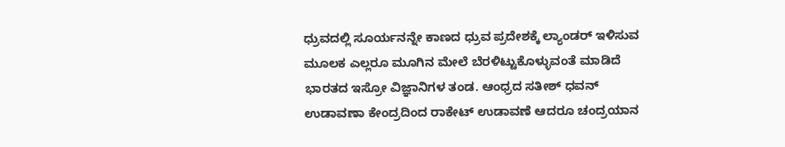ಧ್ರುವದಲ್ಲಿ ಸೂರ್ಯನನ್ನೇ ಕಾಣದ ಧ್ರುವ ಪ್ರದೇಶಕ್ಕೆ ಲ್ಯಾಂಡರ್ ಇಳಿಸುವ ಮೂಲಕ ಎಲ್ಲರೂ ಮೂಗಿನ ಮೇಲೆ ಬೆರಳಿಟ್ಟುಕೊಳ್ಳುವಂತೆ ಮಾಡಿದೆ ಭಾರತದ ಇಸ್ರೋ ವಿಜ್ಞಾನಿಗಳ ತಂಡ. ಆಂಧ್ರದ ಸತೀಶ್ ಧವನ್ ಉಡಾವಣಾ ಕೇಂದ್ರದಿಂದ ರಾಕೇಟ್ ಉಡಾವಣೆ ಆದರೂ ಚಂದ್ರಯಾನ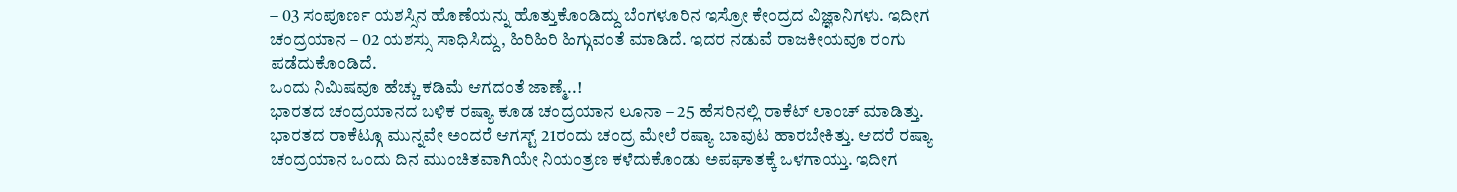– 03 ಸಂಪೂರ್ಣ ಯಶಸ್ಸಿನ ಹೊಣೆಯನ್ನು ಹೊತ್ತುಕೊಂಡಿದ್ದು ಬೆಂಗಳೂರಿನ ಇಸ್ರೋ ಕೇಂದ್ರದ ವಿಜ್ಞಾನಿಗಳು. ಇದೀಗ ಚಂದ್ರಯಾನ – 02 ಯಶಸ್ಸು ಸಾಧಿಸಿದ್ದು, ಹಿರಿಹಿರಿ ಹಿಗ್ಗುವಂತೆ ಮಾಡಿದೆ. ಇದರ ನಡುವೆ ರಾಜಕೀಯವೂ ರಂಗು ಪಡೆದುಕೊಂಡಿದೆ.
ಒಂದು ನಿಮಿಷವೂ ಹೆಚ್ಚು ಕಡಿಮೆ ಆಗದಂತೆ ಜಾಣ್ಮೆ..!
ಭಾರತದ ಚಂದ್ರಯಾನದ ಬಳಿಕ ರಷ್ಯಾ ಕೂಡ ಚಂದ್ರಯಾನ ಲೂನಾ – 25 ಹೆಸರಿನಲ್ಲಿ ರಾಕೆಟ್ ಲಾಂಚ್ ಮಾಡಿತ್ತು. ಭಾರತದ ರಾಕೆಟ್ಗೂ ಮುನ್ನವೇ ಅಂದರೆ ಆಗಸ್ಟ್ 21ರಂದು ಚಂದ್ರ ಮೇಲೆ ರಷ್ಯಾ ಬಾವುಟ ಹಾರಬೇಕಿತ್ತು. ಆದರೆ ರಷ್ಯಾ ಚಂದ್ರಯಾನ ಒಂದು ದಿನ ಮುಂಚಿತವಾಗಿಯೇ ನಿಯಂತ್ರಣ ಕಳೆದುಕೊಂಡು ಅಪಘಾತಕ್ಕೆ ಒಳಗಾಯ್ತು. ಇದೀಗ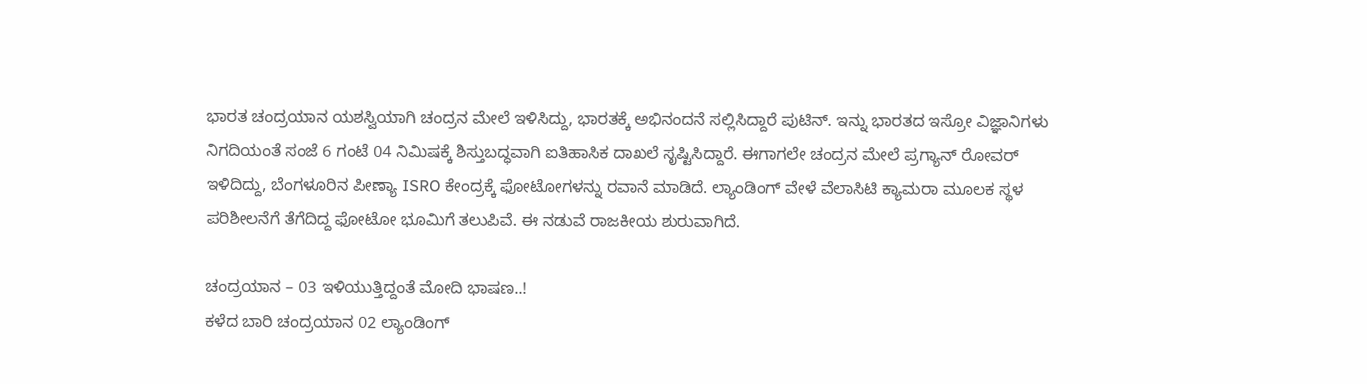ಭಾರತ ಚಂದ್ರಯಾನ ಯಶಸ್ವಿಯಾಗಿ ಚಂದ್ರನ ಮೇಲೆ ಇಳಿಸಿದ್ದು, ಭಾರತಕ್ಕೆ ಅಭಿನಂದನೆ ಸಲ್ಲಿಸಿದ್ದಾರೆ ಪುಟಿನ್. ಇನ್ನು ಭಾರತದ ಇಸ್ರೋ ವಿಜ್ಞಾನಿಗಳು ನಿಗದಿಯಂತೆ ಸಂಜೆ 6 ಗಂಟೆ 04 ನಿಮಿಷಕ್ಕೆ ಶಿಸ್ತುಬದ್ಧವಾಗಿ ಐತಿಹಾಸಿಕ ದಾಖಲೆ ಸೃಷ್ಟಿಸಿದ್ದಾರೆ. ಈಗಾಗಲೇ ಚಂದ್ರನ ಮೇಲೆ ಪ್ರಗ್ಯಾನ್ ರೋವರ್ ಇಳಿದಿದ್ದು, ಬೆಂಗಳೂರಿನ ಪೀಣ್ಯಾ ISRO ಕೇಂದ್ರಕ್ಕೆ ಫೋಟೋಗಳನ್ನು ರವಾನೆ ಮಾಡಿದೆ. ಲ್ಯಾಂಡಿಂಗ್ ವೇಳೆ ವೆಲಾಸಿಟಿ ಕ್ಯಾಮರಾ ಮೂಲಕ ಸ್ಥಳ ಪರಿಶೀಲನೆಗೆ ತೆಗೆದಿದ್ದ ಫೋಟೋ ಭೂಮಿಗೆ ತಲುಪಿವೆ. ಈ ನಡುವೆ ರಾಜಕೀಯ ಶುರುವಾಗಿದೆ.

ಚಂದ್ರಯಾನ – 03 ಇಳಿಯುತ್ತಿದ್ದಂತೆ ಮೋದಿ ಭಾಷಣ..!
ಕಳೆದ ಬಾರಿ ಚಂದ್ರಯಾನ 02 ಲ್ಯಾಂಡಿಂಗ್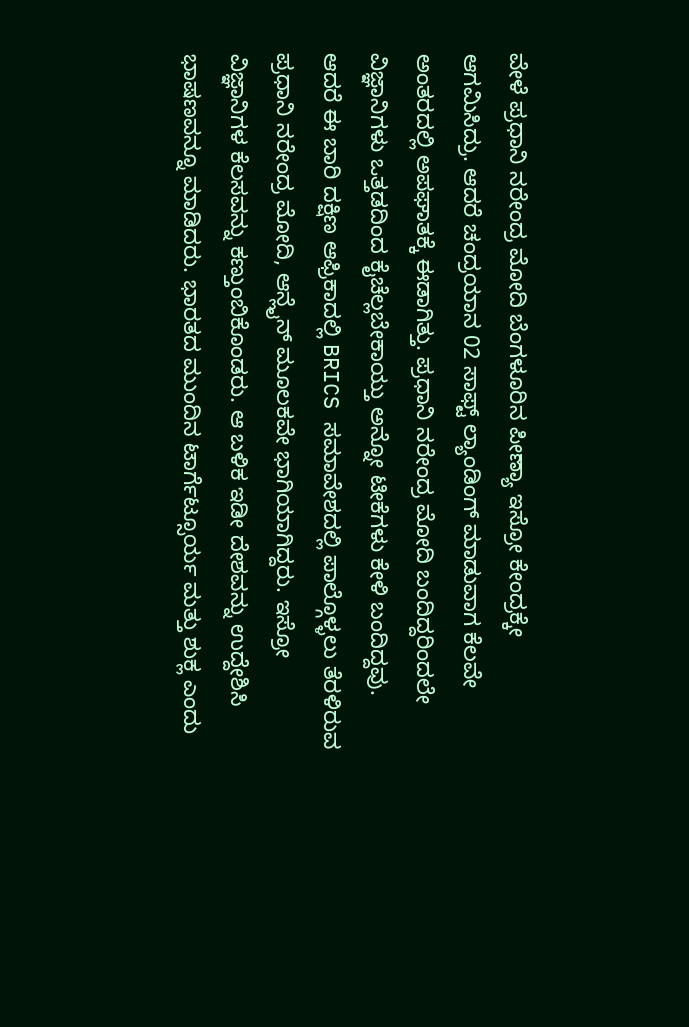ವೇಳೆ ಪ್ರಧಾನಿ ನರೇಂದ್ರ ಮೋದಿ ಬೆಂಗಳೂರಿನ ಪೀಣ್ಯಾ ಇಸ್ರೋ ಕೇಂದ್ರಕ್ಕೇ ಆಗಮಿಸಿದ್ರು. ಆದರೆ ಚಂದ್ರಯಾನ 02 ಸಾಫ್ಟ್ ಲ್ಯಾಂಡಿಂಗ್ ಮಾಡುವಾಗ ಕೆಲವೇ ಅಂತರದಲ್ಲಿ ಅಪಘಾತಕ್ಕೆ ಈಡಾಗಿತ್ತು. ಪ್ರಧಾನಿ ನರೇಂದ್ರ ಮೋದಿ ಬಂದಿದ್ದರಿಂದಲೇ ವಿಜ್ಞಾನಿಗಳು ಒತ್ತಡದಿಂದ ಕೈಚೆಲ್ಲಬೇಕಾಯ್ತು ಅನ್ನೋ ಟೀಕೆಗಳು ಕೇಳಿ ಬಂದಿದ್ದವು. ಆದರೆ ಈ ಬಾರಿ ದಕ್ಷಿಣ ಆಫ್ರಿಕಾದಲ್ಲಿ BRICS ಸಮಾವೇಶದಲ್ಲಿ ಪಾಲ್ಗೊಳ್ಳಲು ತೆರಳಿರುವ ಪ್ರಧಾನಿ ನರೇಂದ್ರ ಮೋದಿ, ಆನ್ಲೈನ್ ಮೂಲಕವೇ ಭಾಗಿಯಾಗಿದ್ದರು. ಇಸ್ರೋ ವಿಜ್ಞಾನಿಗಳ ಕೆಲಸವನ್ನು ಕಣ್ತುಂಬಿಕೊಂಡರು. ಆ ಬಳಿಕ ಇಡೀ ದೇಶವನ್ನು ಉದ್ದೇಶಿಸಿ ಭಾಷಣವನ್ನೂ ಮಾಡಿದರು. ಭಾರತದ ಮುಂದಿನ ಟಾರ್ಗೆಟ್ಸೂರ್ಯ ಮತ್ತು ಶುಕ್ಲ ಎಂದು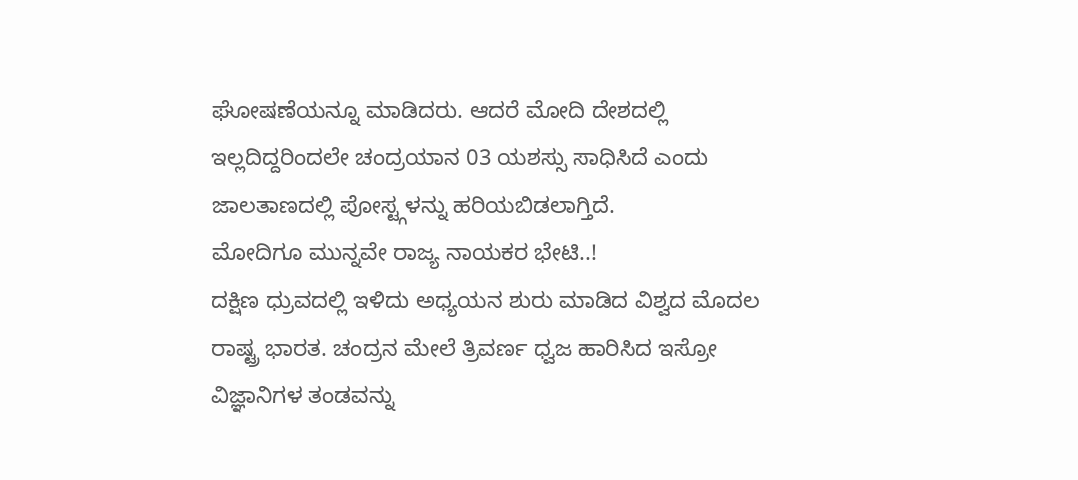ಘೋಷಣೆಯನ್ನೂ ಮಾಡಿದರು. ಆದರೆ ಮೋದಿ ದೇಶದಲ್ಲಿ ಇಲ್ಲದಿದ್ದರಿಂದಲೇ ಚಂದ್ರಯಾನ 03 ಯಶಸ್ಸು ಸಾಧಿಸಿದೆ ಎಂದು ಜಾಲತಾಣದಲ್ಲಿ ಪೋಸ್ಟ್ಗಳನ್ನು ಹರಿಯಬಿಡಲಾಗ್ತಿದೆ.
ಮೋದಿಗೂ ಮುನ್ನವೇ ರಾಜ್ಯ ನಾಯಕರ ಭೇಟಿ..!
ದಕ್ಷಿಣ ಧ್ರುವದಲ್ಲಿ ಇಳಿದು ಅಧ್ಯಯನ ಶುರು ಮಾಡಿದ ವಿಶ್ವದ ಮೊದಲ ರಾಷ್ಟ್ರ ಭಾರತ. ಚಂದ್ರನ ಮೇಲೆ ತ್ರಿವರ್ಣ ಧ್ವಜ ಹಾರಿಸಿದ ಇಸ್ರೋ ವಿಜ್ಞಾನಿಗಳ ತಂಡವನ್ನು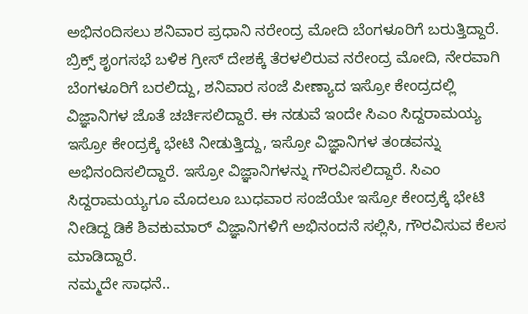ಅಭಿನಂದಿಸಲು ಶನಿವಾರ ಪ್ರಧಾನಿ ನರೇಂದ್ರ ಮೋದಿ ಬೆಂಗಳೂರಿಗೆ ಬರುತ್ತಿದ್ದಾರೆ. ಬ್ರಿಕ್ಸ್ ಶೃಂಗಸಭೆ ಬಳಿಕ ಗ್ರೀಸ್ ದೇಶಕ್ಕೆ ತೆರಳಲಿರುವ ನರೇಂದ್ರ ಮೋದಿ, ನೇರವಾಗಿ ಬೆಂಗಳೂರಿಗೆ ಬರಲಿದ್ದು, ಶನಿವಾರ ಸಂಜೆ ಪೀಣ್ಯಾದ ಇಸ್ರೋ ಕೇಂದ್ರದಲ್ಲಿ ವಿಜ್ಞಾನಿಗಳ ಜೊತೆ ಚರ್ಚಿಸಲಿದ್ದಾರೆ. ಈ ನಡುವೆ ಇಂದೇ ಸಿಎಂ ಸಿದ್ದರಾಮಯ್ಯ ಇಸ್ರೋ ಕೇಂದ್ರಕ್ಕೆ ಭೇಟಿ ನೀಡುತ್ತಿದ್ದು, ಇಸ್ರೋ ವಿಜ್ಞಾನಿಗಳ ತಂಡವನ್ನು ಅಭಿನಂದಿಸಲಿದ್ದಾರೆ. ಇಸ್ರೋ ವಿಜ್ಞಾನಿಗಳನ್ನು ಗೌರವಿಸಲಿದ್ದಾರೆ. ಸಿಎಂ ಸಿದ್ದರಾಮಯ್ಯಗೂ ಮೊದಲೂ ಬುಧವಾರ ಸಂಜೆಯೇ ಇಸ್ರೋ ಕೇಂದ್ರಕ್ಕೆ ಭೇಟಿ ನೀಡಿದ್ದ ಡಿಕೆ ಶಿವಕುಮಾರ್ ವಿಜ್ಞಾನಿಗಳಿಗೆ ಅಭಿನಂದನೆ ಸಲ್ಲಿಸಿ, ಗೌರವಿಸುವ ಕೆಲಸ ಮಾಡಿದ್ದಾರೆ.
ನಮ್ಮದೇ ಸಾಧನೆ..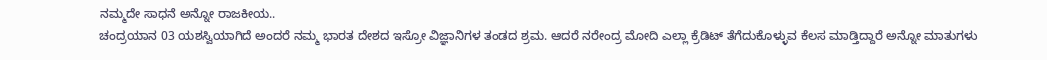ನಮ್ಮದೇ ಸಾಧನೆ ಅನ್ನೋ ರಾಜಕೀಯ..
ಚಂದ್ರಯಾನ 03 ಯಶಸ್ವಿಯಾಗಿದೆ ಅಂದರೆ ನಮ್ಮ ಭಾರತ ದೇಶದ ಇಸ್ರೋ ವಿಜ್ಞಾನಿಗಳ ತಂಡದ ಶ್ರಮ. ಆದರೆ ನರೇಂದ್ರ ಮೋದಿ ಎಲ್ಲಾ ಕ್ರೆಡಿಟ್ ತೆಗೆದುಕೊಳ್ಳುವ ಕೆಲಸ ಮಾಡ್ತಿದ್ದಾರೆ ಅನ್ನೋ ಮಾತುಗಳು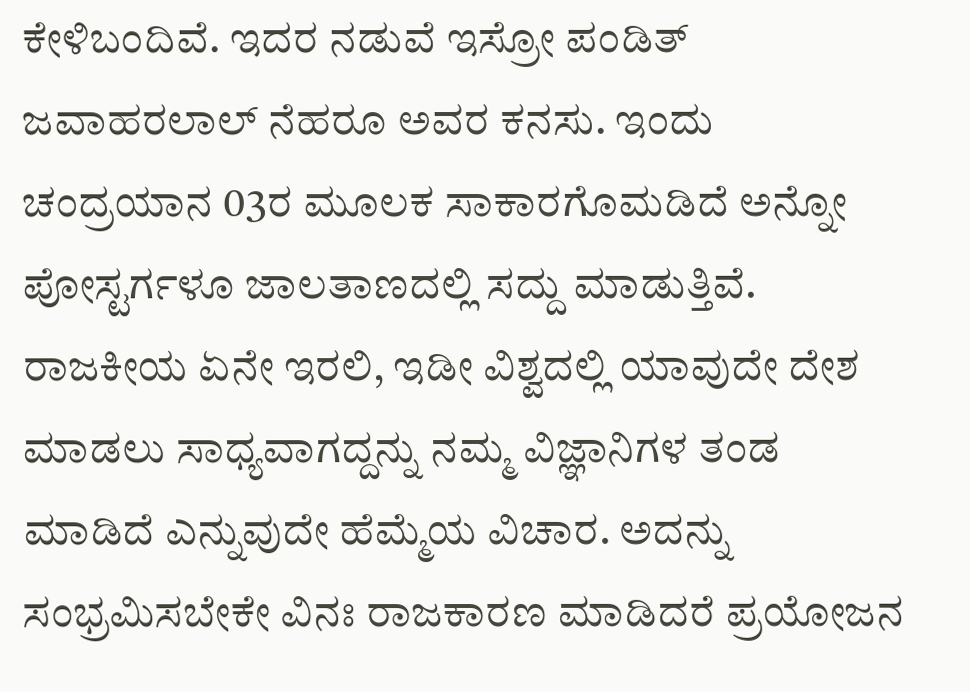ಕೇಳಿಬಂದಿವೆ. ಇದರ ನಡುವೆ ಇಸ್ರೋ ಪಂಡಿತ್ ಜವಾಹರಲಾಲ್ ನೆಹರೂ ಅವರ ಕನಸು. ಇಂದು ಚಂದ್ರಯಾನ 03ರ ಮೂಲಕ ಸಾಕಾರಗೊಮಡಿದೆ ಅನ್ನೋ ಪೋಸ್ಟರ್ಗಳೂ ಜಾಲತಾಣದಲ್ಲಿ ಸದ್ದು ಮಾಡುತ್ತಿವೆ. ರಾಜಕೀಯ ಏನೇ ಇರಲಿ, ಇಡೀ ವಿಶ್ವದಲ್ಲಿ ಯಾವುದೇ ದೇಶ ಮಾಡಲು ಸಾಧ್ಯವಾಗದ್ದನ್ನು ನಮ್ಮ ವಿಜ್ಞಾನಿಗಳ ತಂಡ ಮಾಡಿದೆ ಎನ್ನುವುದೇ ಹೆಮ್ಮೆಯ ವಿಚಾರ. ಅದನ್ನು ಸಂಭ್ರಮಿಸಬೇಕೇ ವಿನಃ ರಾಜಕಾರಣ ಮಾಡಿದರೆ ಪ್ರಯೋಜನ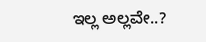ಇಲ್ಲ ಅಲ್ಲವೇ..?